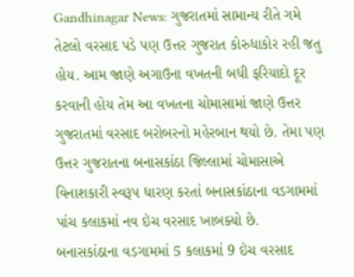Gandhinagar News: ગુજરાતમાં સામાન્ય રીતે ગમે તેટલો વરસાદ પડે પણ ઉત્તર ગુજરાત કોરુધાકોર રહી જતુ હોય. આમ જાણે અગાઉના વખતની બધી ફરિયાદો દૂર કરવાની હોય તેમ આ વખતના ચોમાસામાં જાણે ઉત્તર ગુજરાતમાં વરસાદ બરોબરનો મહેરબાન થયો છે. તેમા પણ ઉત્તર ગુજરાતના બનાસકાંઠા જિલ્લામાં ચોમાસાએ વિનાશકારી સ્વરૂપ ધારણ કરતાં બનાસકાંઠાના વડગામમાં પાંચ કલાકમાં નવ ઇંચ વરસાદ ખાબક્યો છે.
બનાસકાંઠાના વડગામમાં 5 કલાકમાં 9 ઇંચ વરસાદ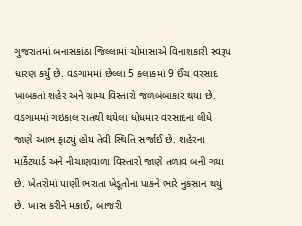ગુજરાતમાં બનાસકાંઠા જિલ્લામાં ચોમાસાએ વિનાશકારી સ્વરૂપ ધારણ કર્યું છે. વડગામમાં છેલ્લા 5 કલાકમાં 9 ઈંચ વરસાદ ખાબકતાં શહેર અને ગ્રામ્ય વિસ્તારો જળબંબાકાર થયા છે. વડગામમાં ગઇકાલ રાતથી થયેલા ધોધમાર વરસાદના લીધે જાણે આભ ફાટ્યું હોય તેવી સ્થિતિ સર્જાઈ છે. શહેરના માર્કેટયાર્ડ અને નીચાણવાળા વિસ્તારો જાણે તળાવ બની ગયા છે. ખેતરોમાં પાણી ભરાતા ખેડૂતોના પાકને ભારે નુકસાન થયું છે. ખાસ કરીને મકાઈ, બાજરી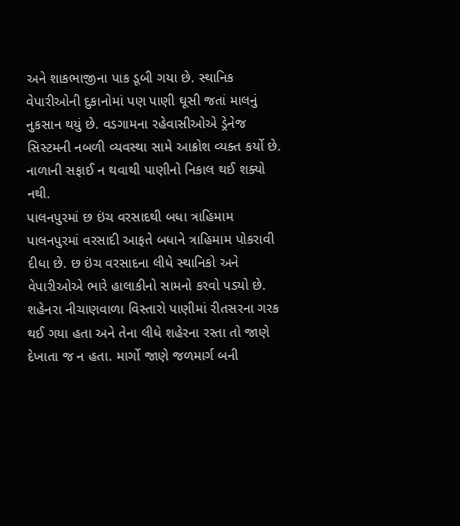અને શાકભાજીના પાક ડૂબી ગયા છે. સ્થાનિક વેપારીઓની દુકાનોમાં પણ પાણી ઘૂસી જતાં માલનું નુકસાન થયું છે. વડગામના રહેવાસીઓએ ડ્રેનેજ સિસ્ટમની નબળી વ્યવસ્થા સામે આક્રોશ વ્યક્ત કર્યો છે. નાળાની સફાઈ ન થવાથી પાણીનો નિકાલ થઈ શક્યો નથી.
પાલનપુરમાં છ ઇંચ વરસાદથી બધા ત્રાહિમામ
પાલનપુરમાં વરસાદી આફતે બધાને ત્રાહિમામ પોકરાવી દીધા છે. છ ઇંચ વરસાદના લીધે સ્થાનિકો અને વેપારીઓએ ભારે હાલાકીનો સામનો કરવો પડ્યો છે. શહેનરા નીચાણવાળા વિસ્તારો પાણીમાં રીતસરના ગરક થઈ ગયા હતા અને તેના લીધે શહેરના રસ્તા તો જાણે દેખાતા જ ન હતા. માર્ગો જાણે જળમાર્ગ બની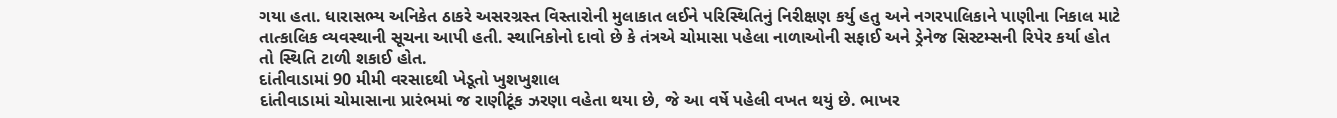ગયા હતા. ધારાસભ્ય અનિકેત ઠાકરે અસરગ્રસ્ત વિસ્તારોની મુલાકાત લઈને પરિસ્થિતિનું નિરીક્ષણ કર્યુ હતુ અને નગરપાલિકાને પાણીના નિકાલ માટે તાત્કાલિક વ્યવસ્થાની સૂચના આપી હતી. સ્થાનિકોનો દાવો છે કે તંત્રએ ચોમાસા પહેલા નાળાઓની સફાઈ અને ડ્રેનેજ સિસ્ટમ્સની રિપેર કર્યા હોત તો સ્થિતિ ટાળી શકાઈ હોત.
દાંતીવાડામાં 90 મીમી વરસાદથી ખેડૂતો ખુશખુશાલ
દાંતીવાડામાં ચોમાસાના પ્રારંભમાં જ રાણીટૂંક ઝરણા વહેતા થયા છે, જે આ વર્ષે પહેલી વખત થયું છે. ભાખર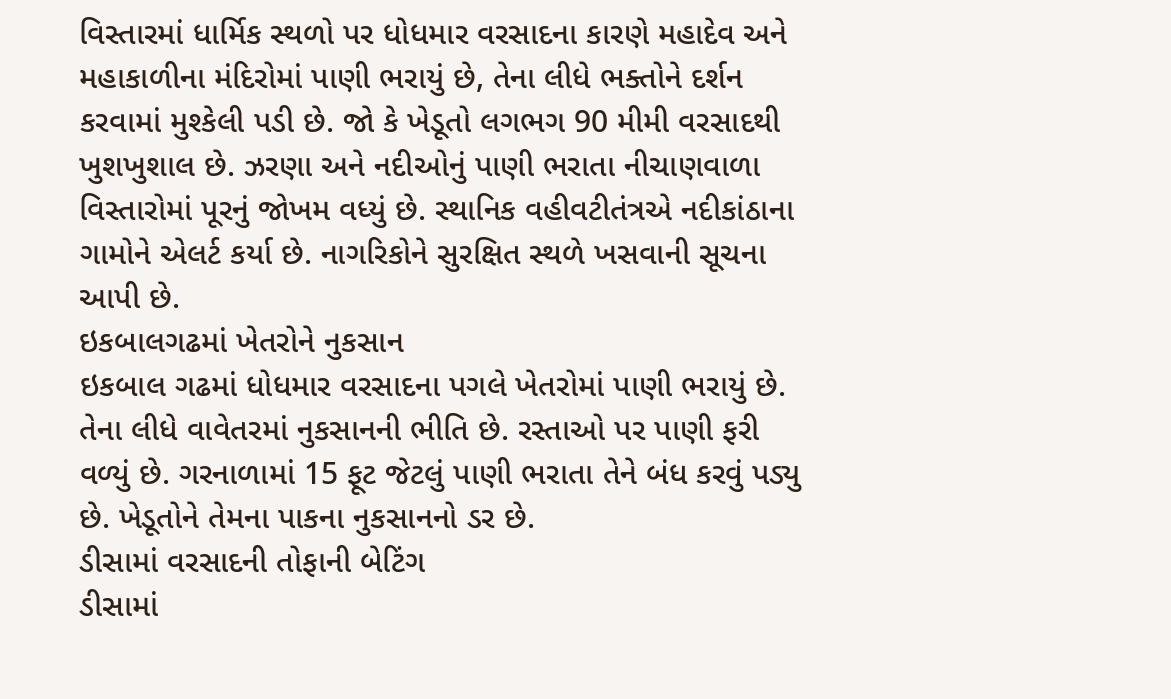વિસ્તારમાં ધાર્મિક સ્થળો પર ધોધમાર વરસાદના કારણે મહાદેવ અને મહાકાળીના મંદિરોમાં પાણી ભરાયું છે, તેના લીધે ભક્તોને દર્શન કરવામાં મુશ્કેલી પડી છે. જો કે ખેડૂતો લગભગ 90 મીમી વરસાદથી ખુશખુશાલ છે. ઝરણા અને નદીઓનું પાણી ભરાતા નીચાણવાળા વિસ્તારોમાં પૂરનું જોખમ વધ્યું છે. સ્થાનિક વહીવટીતંત્રએ નદીકાંઠાના ગામોને એલર્ટ કર્યા છે. નાગરિકોને સુરક્ષિત સ્થળે ખસવાની સૂચના આપી છે.
ઇકબાલગઢમાં ખેતરોને નુકસાન
ઇકબાલ ગઢમાં ધોધમાર વરસાદના પગલે ખેતરોમાં પાણી ભરાયું છે. તેના લીધે વાવેતરમાં નુકસાનની ભીતિ છે. રસ્તાઓ પર પાણી ફરી વળ્યું છે. ગરનાળામાં 15 ફૂટ જેટલું પાણી ભરાતા તેને બંધ કરવું પડ્યુ છે. ખેડૂતોને તેમના પાકના નુકસાનનો ડર છે.
ડીસામાં વરસાદની તોફાની બેટિંગ
ડીસામાં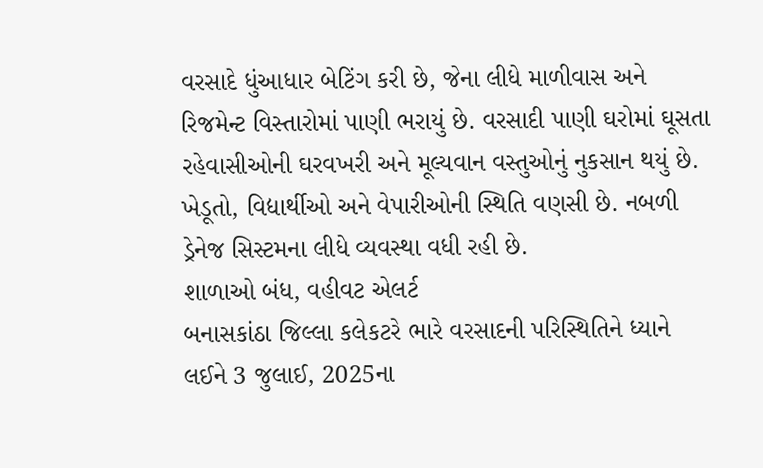વરસાદે ધુંઆધાર બેટિંગ કરી છે, જેના લીધે માળીવાસ અને રિજમેન્ટ વિસ્તારોમાં પાણી ભરાયું છે. વરસાદી પાણી ઘરોમાં ઘૂસતા રહેવાસીઓની ઘરવખરી અને મૂલ્યવાન વસ્તુઓનું નુકસાન થયું છે. ખેડૂતો, વિદ્યાર્થીઓ અને વેપારીઓની સ્થિતિ વણસી છે. નબળી ડ્રેનેજ સિસ્ટમના લીધે વ્યવસ્થા વધી રહી છે.
શાળાઓ બંધ, વહીવટ એલર્ટ
બનાસકાંઠા જિલ્લા કલેકટરે ભારે વરસાદની પરિસ્થિતિને ધ્યાને લઈને 3 જુલાઈ, 2025ના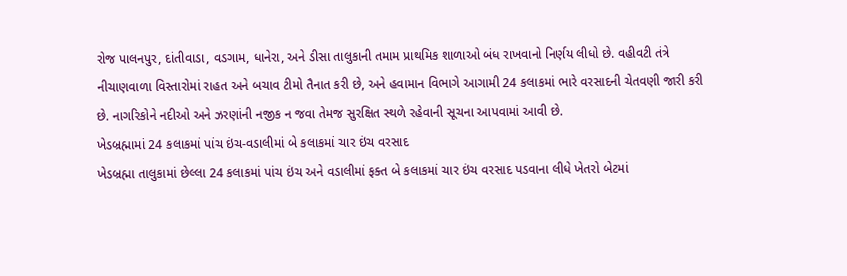રોજ પાલનપુર, દાંતીવાડા, વડગામ, ધાનેરા, અને ડીસા તાલુકાની તમામ પ્રાથમિક શાળાઓ બંધ રાખવાનો નિર્ણય લીધો છે. વહીવટી તંત્રે નીચાણવાળા વિસ્તારોમાં રાહત અને બચાવ ટીમો તૈનાત કરી છે, અને હવામાન વિભાગે આગામી 24 કલાકમાં ભારે વરસાદની ચેતવણી જારી કરી છે. નાગરિકોને નદીઓ અને ઝરણાંની નજીક ન જવા તેમજ સુરક્ષિત સ્થળે રહેવાની સૂચના આપવામાં આવી છે.
ખેડબ્રહ્મામાં 24 કલાકમાં પાંચ ઇંચ-વડાલીમાં બે કલાકમાં ચાર ઇંચ વરસાદ
ખેડબ્રહ્મા તાલુકામાં છેલ્લા 24 કલાકમાં પાંચ ઇંચ અને વડાલીમાં ફક્ત બે કલાકમાં ચાર ઇંચ વરસાદ પડવાના લીધે ખેતરો બેટમાં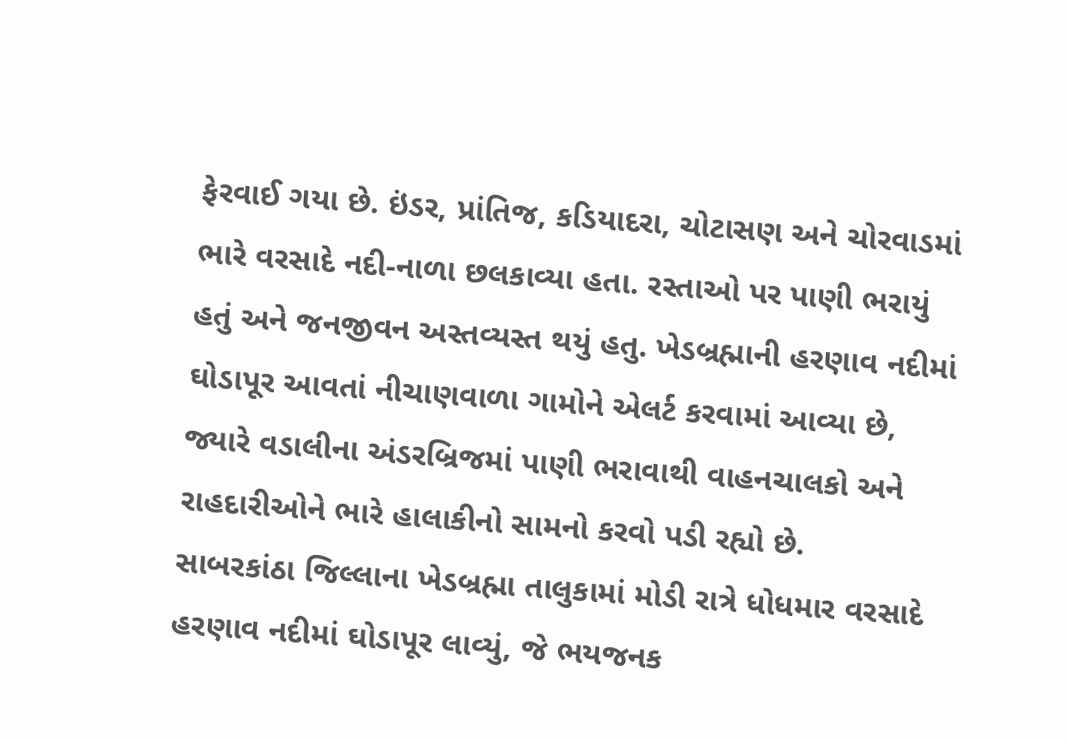ફેરવાઈ ગયા છે. ઇંડર, પ્રાંતિજ, કડિયાદરા, ચોટાસણ અને ચોરવાડમાં ભારે વરસાદે નદી-નાળા છલકાવ્યા હતા. રસ્તાઓ પર પાણી ભરાયું હતું અને જનજીવન અસ્તવ્યસ્ત થયું હતુ. ખેડબ્રહ્માની હરણાવ નદીમાં ઘોડાપૂર આવતાં નીચાણવાળા ગામોને એલર્ટ કરવામાં આવ્યા છે, જ્યારે વડાલીના અંડરબ્રિજમાં પાણી ભરાવાથી વાહનચાલકો અને રાહદારીઓને ભારે હાલાકીનો સામનો કરવો પડી રહ્યો છે.
સાબરકાંઠા જિલ્લાના ખેડબ્રહ્મા તાલુકામાં મોડી રાત્રે ધોધમાર વરસાદે હરણાવ નદીમાં ઘોડાપૂર લાવ્યું, જે ભયજનક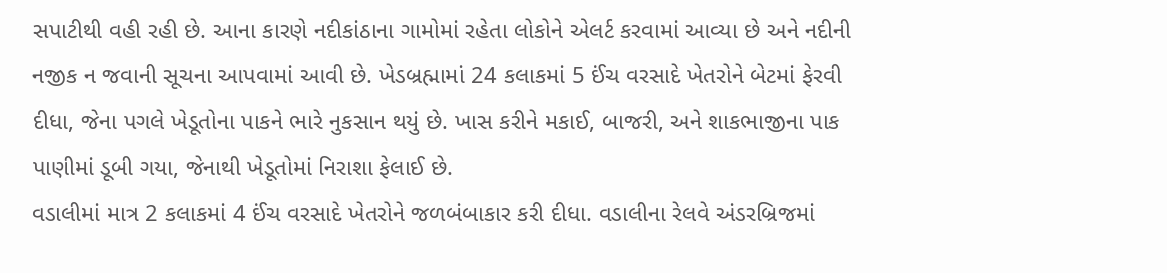સપાટીથી વહી રહી છે. આના કારણે નદીકાંઠાના ગામોમાં રહેતા લોકોને એલર્ટ કરવામાં આવ્યા છે અને નદીની નજીક ન જવાની સૂચના આપવામાં આવી છે. ખેડબ્રહ્મામાં 24 કલાકમાં 5 ઈંચ વરસાદે ખેતરોને બેટમાં ફેરવી દીધા, જેના પગલે ખેડૂતોના પાકને ભારે નુકસાન થયું છે. ખાસ કરીને મકાઈ, બાજરી, અને શાકભાજીના પાક પાણીમાં ડૂબી ગયા, જેનાથી ખેડૂતોમાં નિરાશા ફેલાઈ છે.
વડાલીમાં માત્ર 2 કલાકમાં 4 ઈંચ વરસાદે ખેતરોને જળબંબાકાર કરી દીધા. વડાલીના રેલવે અંડરબ્રિજમાં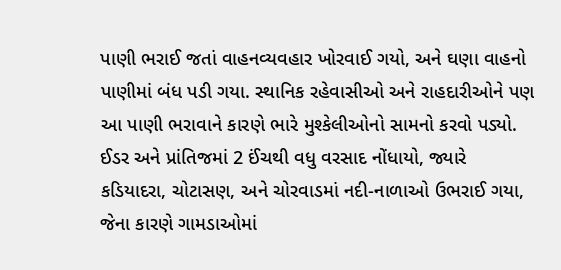પાણી ભરાઈ જતાં વાહનવ્યવહાર ખોરવાઈ ગયો, અને ઘણા વાહનો પાણીમાં બંધ પડી ગયા. સ્થાનિક રહેવાસીઓ અને રાહદારીઓને પણ આ પાણી ભરાવાને કારણે ભારે મુશ્કેલીઓનો સામનો કરવો પડ્યો. ઈડર અને પ્રાંતિજમાં 2 ઈંચથી વધુ વરસાદ નોંધાયો, જ્યારે કડિયાદરા, ચોટાસણ, અને ચોરવાડમાં નદી-નાળાઓ ઉભરાઈ ગયા, જેના કારણે ગામડાઓમાં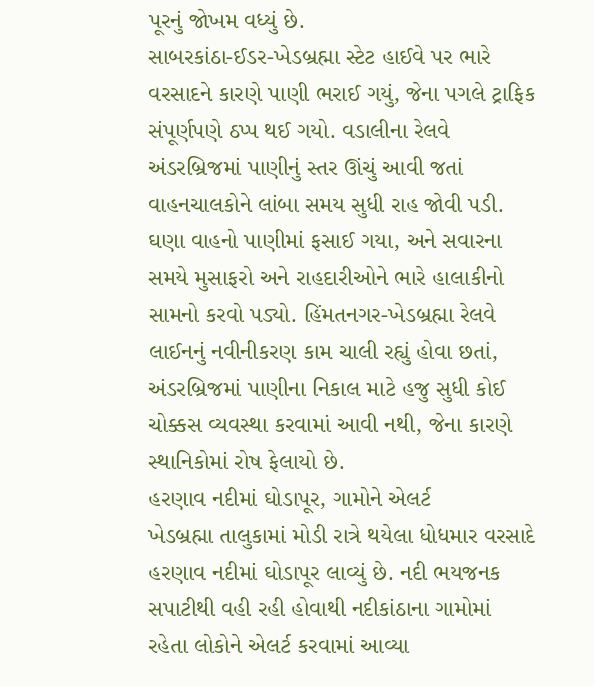પૂરનું જોખમ વધ્યું છે.
સાબરકાંઠા-ઈડર-ખેડબ્રહ્મા સ્ટેટ હાઈવે પર ભારે વરસાદને કારણે પાણી ભરાઈ ગયું, જેના પગલે ટ્રાફિક સંપૂર્ણપણે ઠપ્પ થઈ ગયો. વડાલીના રેલવે અંડરબ્રિજમાં પાણીનું સ્તર ઊંચું આવી જતાં વાહનચાલકોને લાંબા સમય સુધી રાહ જોવી પડી. ઘણા વાહનો પાણીમાં ફસાઈ ગયા, અને સવારના સમયે મુસાફરો અને રાહદારીઓને ભારે હાલાકીનો સામનો કરવો પડ્યો. હિંમતનગર-ખેડબ્રહ્મા રેલવે લાઈનનું નવીનીકરણ કામ ચાલી રહ્યું હોવા છતાં, અંડરબ્રિજમાં પાણીના નિકાલ માટે હજુ સુધી કોઈ ચોક્કસ વ્યવસ્થા કરવામાં આવી નથી, જેના કારણે સ્થાનિકોમાં રોષ ફેલાયો છે.
હરણાવ નદીમાં ઘોડાપૂર, ગામોને એલર્ટ
ખેડબ્રહ્મા તાલુકામાં મોડી રાત્રે થયેલા ધોધમાર વરસાદે હરણાવ નદીમાં ઘોડાપૂર લાવ્યું છે. નદી ભયજનક સપાટીથી વહી રહી હોવાથી નદીકાંઠાના ગામોમાં રહેતા લોકોને એલર્ટ કરવામાં આવ્યા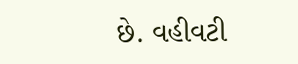છે. વહીવટી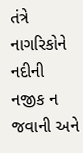તંત્રે નાગરિકોને નદીની નજીક ન જવાની અને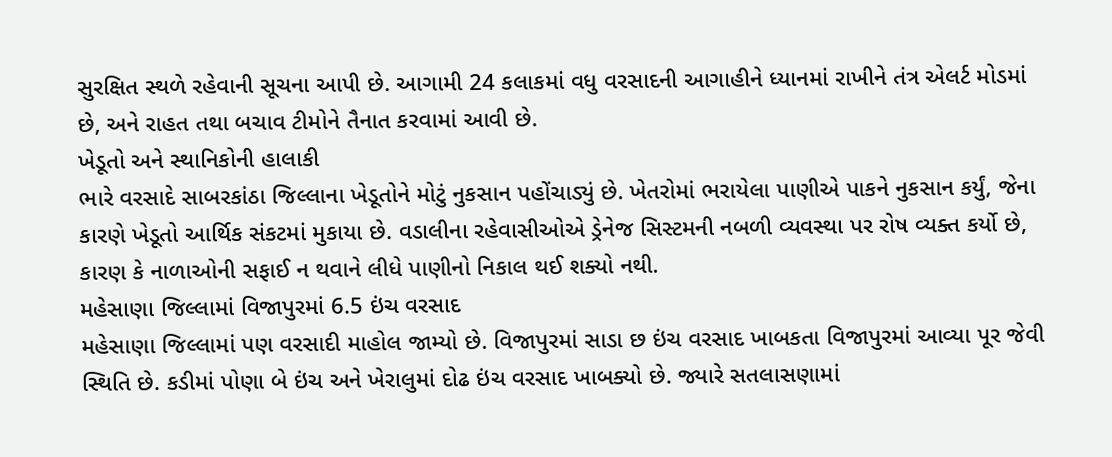સુરક્ષિત સ્થળે રહેવાની સૂચના આપી છે. આગામી 24 કલાકમાં વધુ વરસાદની આગાહીને ધ્યાનમાં રાખીને તંત્ર એલર્ટ મોડમાં છે, અને રાહત તથા બચાવ ટીમોને તૈનાત કરવામાં આવી છે.
ખેડૂતો અને સ્થાનિકોની હાલાકી
ભારે વરસાદે સાબરકાંઠા જિલ્લાના ખેડૂતોને મોટું નુકસાન પહોંચાડ્યું છે. ખેતરોમાં ભરાયેલા પાણીએ પાકને નુકસાન કર્યું, જેના કારણે ખેડૂતો આર્થિક સંકટમાં મુકાયા છે. વડાલીના રહેવાસીઓએ ડ્રેનેજ સિસ્ટમની નબળી વ્યવસ્થા પર રોષ વ્યક્ત કર્યો છે, કારણ કે નાળાઓની સફાઈ ન થવાને લીધે પાણીનો નિકાલ થઈ શક્યો નથી.
મહેસાણા જિલ્લામાં વિજાપુરમાં 6.5 ઇંચ વરસાદ
મહેસાણા જિલ્લામાં પણ વરસાદી માહોલ જામ્યો છે. વિજાપુરમાં સાડા છ ઇંચ વરસાદ ખાબકતા વિજાપુરમાં આવ્યા પૂર જેવી સ્થિતિ છે. કડીમાં પોણા બે ઇંચ અને ખેરાલુમાં દોઢ ઇંચ વરસાદ ખાબક્યો છે. જ્યારે સતલાસણામાં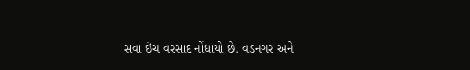સવા ઇંચ વરસાદ નોંધાયો છે. વડનગર અને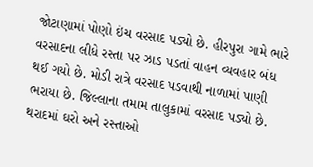જોટાણામાં પોણો ઇંચ વરસાદ પડ્યો છે. હીરપુરા ગામે ભારે વરસાદના લીધે રસ્તા પર ઝાડ પડતાં વાહન વ્યવહાર બંધ થઈ ગયો છે. મોડી રાત્રે વરસાદ પડવાથી નાળામાં પાણી ભરાયા છે. જિલ્લાના તમામ તાલુકામાં વરસાદ પડ્યો છે.
થરાદમાં ઘરો અને રસ્તાઓ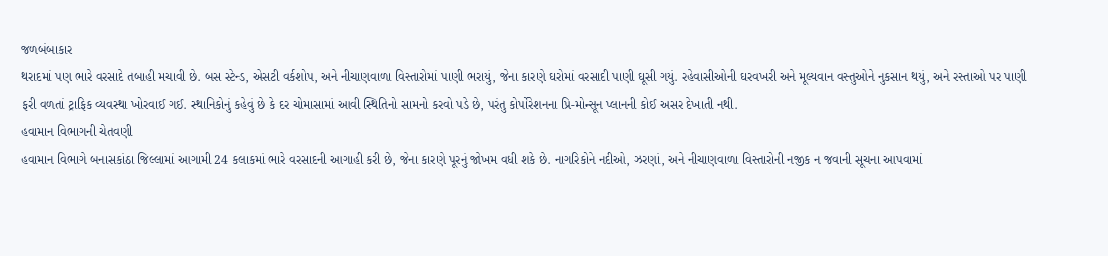જળબંબાકાર
થરાદમાં પણ ભારે વરસાદે તબાહી મચાવી છે. બસ સ્ટેન્ડ, એસટી વર્કશોપ, અને નીચાણવાળા વિસ્તારોમાં પાણી ભરાયું, જેના કારણે ઘરોમાં વરસાદી પાણી ઘૂસી ગયું. રહેવાસીઓની ઘરવખરી અને મૂલ્યવાન વસ્તુઓને નુકસાન થયું, અને રસ્તાઓ પર પાણી ફરી વળતાં ટ્રાફિક વ્યવસ્થા ખોરવાઈ ગઈ. સ્થાનિકોનું કહેવું છે કે દર ચોમાસામાં આવી સ્થિતિનો સામનો કરવો પડે છે, પરંતુ કોર્પોરેશનના પ્રિ-મોન્સૂન પ્લાનની કોઈ અસર દેખાતી નથી.
હવામાન વિભાગની ચેતવણી
હવામાન વિભાગે બનાસકાંઠા જિલ્લામાં આગામી 24 કલાકમાં ભારે વરસાદની આગાહી કરી છે, જેના કારણે પૂરનું જોખમ વધી શકે છે. નાગરિકોને નદીઓ, ઝરણાં, અને નીચાણવાળા વિસ્તારોની નજીક ન જવાની સૂચના આપવામાં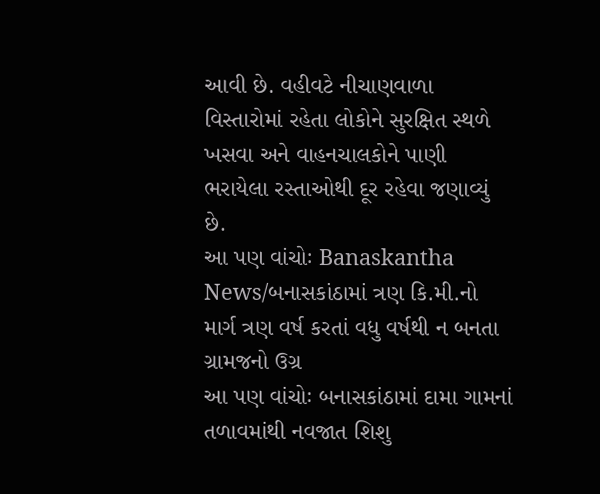આવી છે. વહીવટે નીચાણવાળા વિસ્તારોમાં રહેતા લોકોને સુરક્ષિત સ્થળે ખસવા અને વાહનચાલકોને પાણી ભરાયેલા રસ્તાઓથી દૂર રહેવા જણાવ્યું છે.
આ પણ વાંચોઃ Banaskantha News/બનાસકાંઠામાં ત્રણ કિ.મી.નો માર્ગ ત્રણ વર્ષ કરતાં વધુ વર્ષથી ન બનતા ગ્રામજનો ઉગ્ર
આ પણ વાંચોઃ બનાસકાંઠામાં દામા ગામનાં તળાવમાંથી નવજાત શિશુ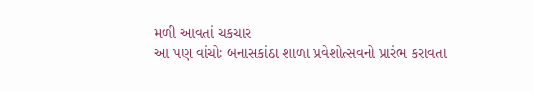મળી આવતાં ચકચાર
આ પણ વાંચોઃ બનાસકાંઠા શાળા પ્રવેશોત્સવનો પ્રારંભ કરાવતા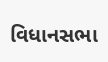વિધાનસભા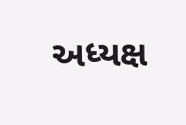અધ્યક્ષ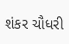શંકર ચૌધરી